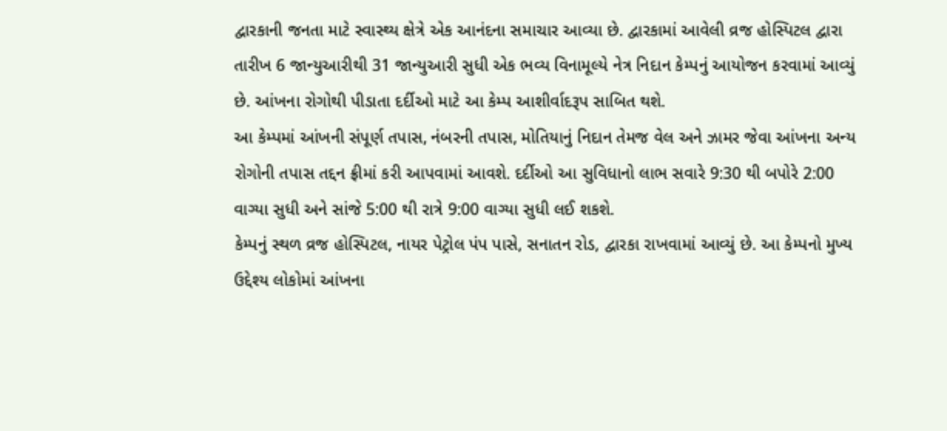દ્વારકાની જનતા માટે સ્વાસ્થ્ય ક્ષેત્રે એક આનંદના સમાચાર આવ્યા છે. દ્વારકામાં આવેલી વ્રજ હોસ્પિટલ દ્વારા તારીખ 6 જાન્યુઆરીથી 31 જાન્યુઆરી સુધી એક ભવ્ય વિનામૂલ્યે નેત્ર નિદાન કેમ્પનું આયોજન કરવામાં આવ્યું છે. આંખના રોગોથી પીડાતા દર્દીઓ માટે આ કેમ્પ આશીર્વાદરૂપ સાબિત થશે.
આ કેમ્પમાં આંખની સંપૂર્ણ તપાસ, નંબરની તપાસ, મોતિયાનું નિદાન તેમજ વેલ અને ઝામર જેવા આંખના અન્ય રોગોની તપાસ તદ્દન ફ્રીમાં કરી આપવામાં આવશે. દર્દીઓ આ સુવિધાનો લાભ સવારે 9:30 થી બપોરે 2:00 વાગ્યા સુધી અને સાંજે 5:00 થી રાત્રે 9:00 વાગ્યા સુધી લઈ શકશે.
કેમ્પનું સ્થળ વ્રજ હોસ્પિટલ, નાયર પેટ્રોલ પંપ પાસે, સનાતન રોડ, દ્વારકા રાખવામાં આવ્યું છે. આ કેમ્પનો મુખ્ય ઉદ્દેશ્ય લોકોમાં આંખના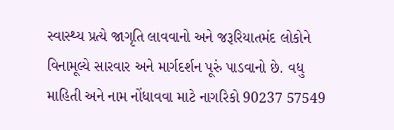સ્વાસ્થ્ય પ્રત્યે જાગૃતિ લાવવાનો અને જરૂરિયાતમંદ લોકોને વિનામૂલ્યે સારવાર અને માર્ગદર્શન પૂરું પાડવાનો છે. વધુ માહિતી અને નામ નોંધાવવા માટે નાગરિકો 90237 57549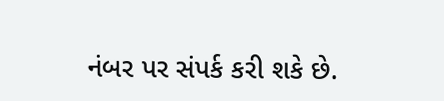નંબર પર સંપર્ક કરી શકે છે.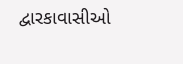દ્વારકાવાસીઓ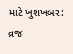માટે ખુશખબર: વ્રજ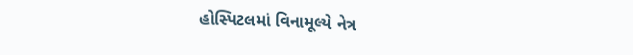હોસ્પિટલમાં વિનામૂલ્યે નેત્ર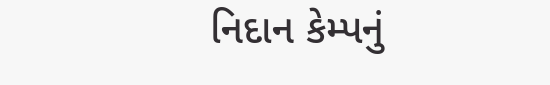નિદાન કેમ્પનું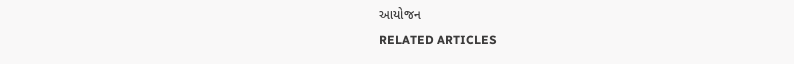આયોજન
RELATED ARTICLES